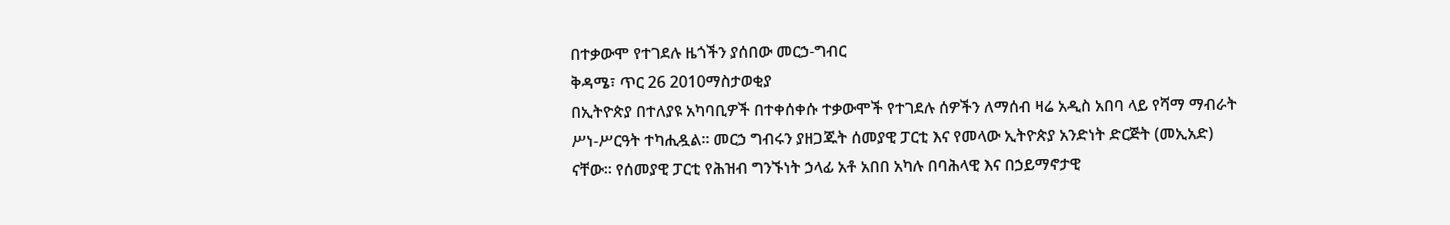በተቃውሞ የተገደሉ ዜጎችን ያሰበው መርኃ-ግብር
ቅዳሜ፣ ጥር 26 2010ማስታወቂያ
በኢትዮጵያ በተለያዩ አካባቢዎች በተቀሰቀሱ ተቃውሞች የተገደሉ ሰዎችን ለማሰብ ዛሬ አዲስ አበባ ላይ የሻማ ማብራት ሥነ-ሥርዓት ተካሒዷል። መርኃ ግብሩን ያዘጋጁት ሰመያዊ ፓርቲ እና የመላው ኢትዮጵያ አንድነት ድርጅት (መኢአድ) ናቸው። የሰመያዊ ፓርቲ የሕዝብ ግንኙነት ኃላፊ አቶ አበበ አካሉ በባሕላዊ እና በኃይማኖታዊ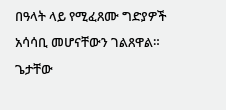በዓላት ላይ የሚፈጸሙ ግድያዎች አሳሳቢ መሆናቸውን ገልጸዋል።
ጌታቸው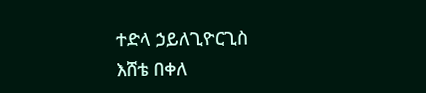ተድላ ኃይለጊዮርጊስ
እሸቴ በቀለ